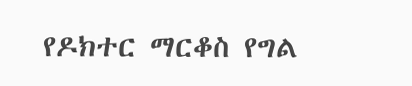የዶክተር ማርቆስ የግል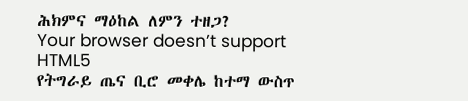ሕክምና ማዕከል ለምን ተዘጋ?
Your browser doesn’t support HTML5
የትግራይ ጤና ቢሮ መቀሌ ከተማ ውስጥ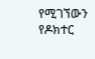የሚገኘውን የዶክተር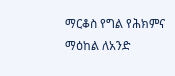ማርቆስ የግል የሕክምና ማዕከል ለአንድ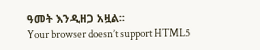ዓመት እንዲዘጋ አዟል፡፡
Your browser doesn’t support HTML5